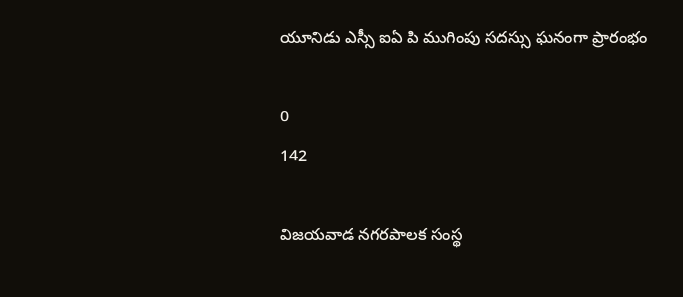యూనిడు ఎస్సీ ఐఏ పి ముగింపు సదస్సు ఘనంగా ప్రారంభం

0
142

విజయవాడ నగరపాలక సంస్థ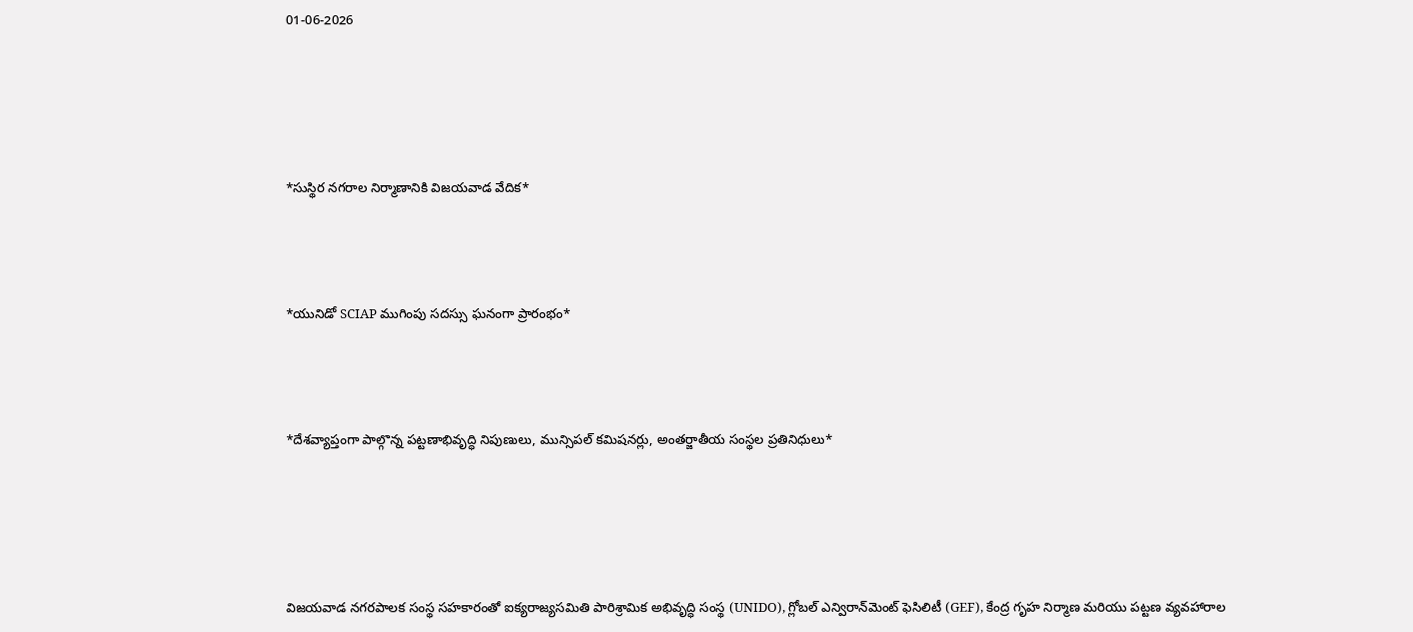01-06-2026







*సుస్థిర నగరాల నిర్మాణానికి విజయవాడ వేదిక*





*యునిడో SCIAP ముగింపు సదస్సు ఘనంగా ప్రారంభం*





*దేశవ్యాప్తంగా పాల్గొన్న పట్టణాభివృద్ధి నిపుణులు, మున్సిపల్ కమిషనర్లు, అంతర్జాతీయ సంస్థల ప్రతినిధులు*







విజయవాడ నగరపాలక సంస్థ సహకారంతో ఐక్యరాజ్యసమితి పారిశ్రామిక అభివృద్ధి సంస్థ (UNIDO), గ్లోబల్ ఎన్విరాన్‌మెంట్ ఫెసిలిటీ (GEF), కేంద్ర గృహ నిర్మాణ మరియు పట్టణ వ్యవహారాల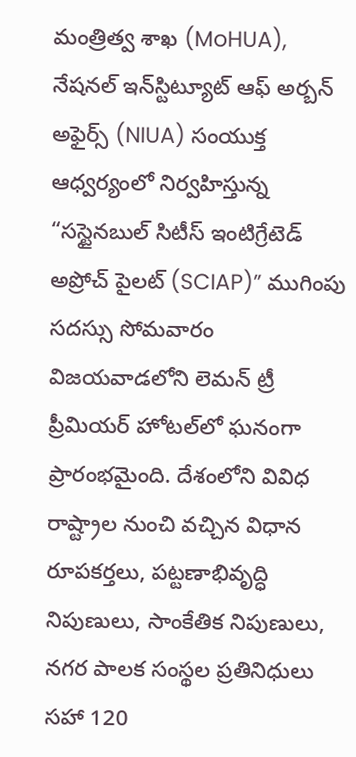మంత్రిత్వ శాఖ (MoHUA), నేషనల్ ఇన్‌స్టిట్యూట్ ఆఫ్ అర్బన్ అఫైర్స్ (NIUA) సంయుక్త ఆధ్వర్యంలో నిర్వహిస్తున్న “సస్టైనబుల్ సిటీస్ ఇంటిగ్రేటెడ్ అప్రోచ్ పైలట్ (SCIAP)” ముగింపు సదస్సు సోమవారం విజయవాడలోని లెమన్ ట్రీ ప్రీమియర్ హోటల్‌లో ఘనంగా ప్రారంభమైంది. దేశంలోని వివిధ రాష్ట్రాల నుంచి వచ్చిన విధాన రూపకర్తలు, పట్టణాభివృద్ధి నిపుణులు, సాంకేతిక నిపుణులు, నగర పాలక సంస్థల ప్రతినిధులు సహా 120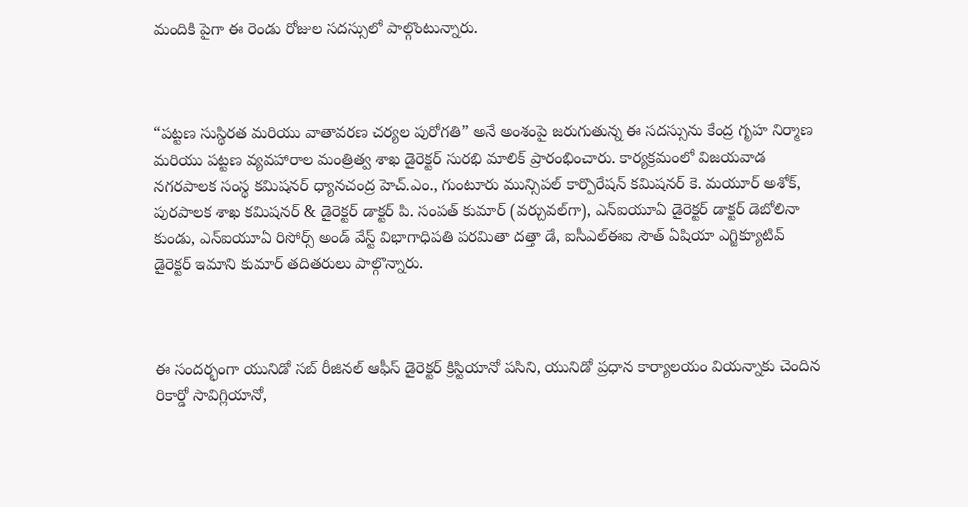మందికి పైగా ఈ రెండు రోజుల సదస్సులో పాల్గొంటున్నారు.



“పట్టణ సుస్థిరత మరియు వాతావరణ చర్యల పురోగతి” అనే అంశంపై జరుగుతున్న ఈ సదస్సును కేంద్ర గృహ నిర్మాణ మరియు పట్టణ వ్యవహారాల మంత్రిత్వ శాఖ డైరెక్టర్ సురభి మాలిక్ ప్రారంభించారు. కార్యక్రమంలో విజయవాడ నగరపాలక సంస్థ కమిషనర్ ధ్యానచంద్ర హెచ్.ఎం., గుంటూరు మున్సిపల్ కార్పొరేషన్ కమిషనర్ కె. మయూర్ అశోక్, పురపాలక శాఖ కమిషనర్ & డైరెక్టర్ డాక్టర్ పి. సంపత్ కుమార్ (వర్చువల్‌గా), ఎన్‌ఐయూఏ డైరెక్టర్ డాక్టర్ డెబోలినా కుండు, ఎన్‌ఐయూఏ రిసోర్స్ అండ్ వేస్ట్ విభాగాధిపతి పరమితా దత్తా డే, ఐసీఎల్ఈఐ సౌత్ ఏషియా ఎగ్జిక్యూటివ్ డైరెక్టర్ ఇమాని కుమార్ తదితరులు పాల్గొన్నారు.



ఈ సందర్భంగా యునిడో సబ్ రీజినల్ ఆఫీస్ డైరెక్టర్ క్రిస్టియానో పసిని, యునిడో ప్రధాన కార్యాలయం వియన్నాకు చెందిన రికార్డో సావిగ్లియానో,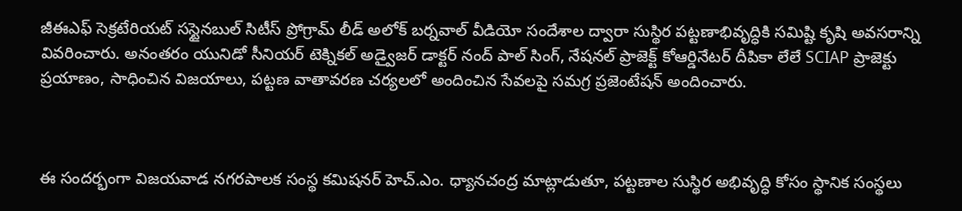జీఈఎఫ్ సెక్రటేరియట్ సస్టైనబుల్ సిటీస్ ప్రోగ్రామ్ లీడ్ అలోక్ బర్నవాల్ వీడియో సందేశాల ద్వారా సుస్థిర పట్టణాభివృద్ధికి సమిష్టి కృషి అవసరాన్ని వివరించారు. అనంతరం యునిడో సీనియర్ టెక్నికల్ అడ్వైజర్ డాక్టర్ నంద్ పాల్ సింగ్, నేషనల్ ప్రాజెక్ట్ కోఆర్డినేటర్ దీపికా లేలే SCIAP ప్రాజెక్టు ప్రయాణం, సాధించిన విజయాలు, పట్టణ వాతావరణ చర్యలలో అందించిన సేవలపై సమగ్ర ప్రజెంటేషన్ అందించారు.



ఈ సందర్భంగా విజయవాడ నగరపాలక సంస్థ కమిషనర్ హెచ్.ఎం. ధ్యానచంద్ర మాట్లాడుతూ, పట్టణాల సుస్థిర అభివృద్ధి కోసం స్థానిక సంస్థలు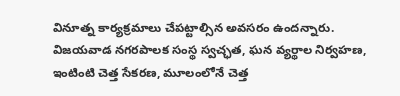వినూత్న కార్యక్రమాలు చేపట్టాల్సిన అవసరం ఉందన్నారు. విజయవాడ నగరపాలక సంస్థ స్వచ్ఛత, ఘన వ్యర్థాల నిర్వహణ, ఇంటింటి చెత్త సేకరణ, మూలంలోనే చెత్త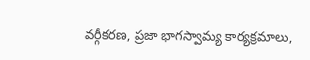వర్గీకరణ, ప్రజా భాగస్వామ్య కార్యక్రమాలు,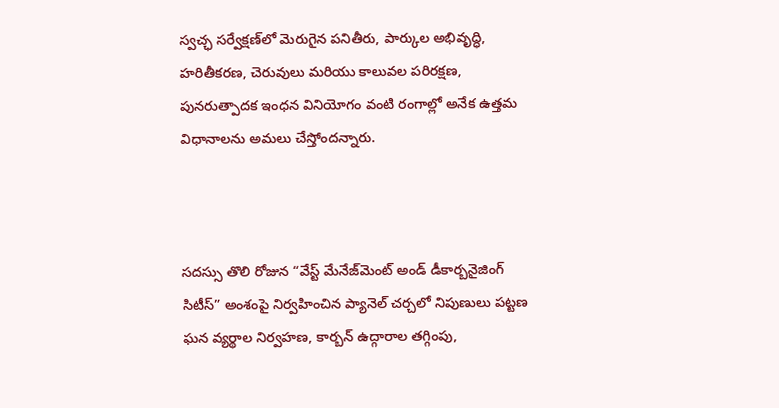స్వచ్ఛ సర్వేక్షణ్‌లో మెరుగైన పనితీరు, పార్కుల అభివృద్ధి, హరితీకరణ, చెరువులు మరియు కాలువల పరిరక్షణ, పునరుత్పాదక ఇంధన వినియోగం వంటి రంగాల్లో అనేక ఉత్తమ విధానాలను అమలు చేస్తోందన్నారు.



సదస్సు తొలి రోజున “వేస్ట్ మేనేజ్‌మెంట్ అండ్ డీకార్బనైజింగ్ సిటీస్” అంశంపై నిర్వహించిన ప్యానెల్ చర్చలో నిపుణులు పట్టణ ఘన వ్యర్థాల నిర్వహణ, కార్బన్ ఉద్గారాల తగ్గింపు,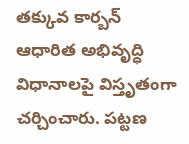తక్కువ కార్బన్ ఆధారిత అభివృద్ధి విధానాలపై విస్తృతంగా చర్చించారు. పట్టణ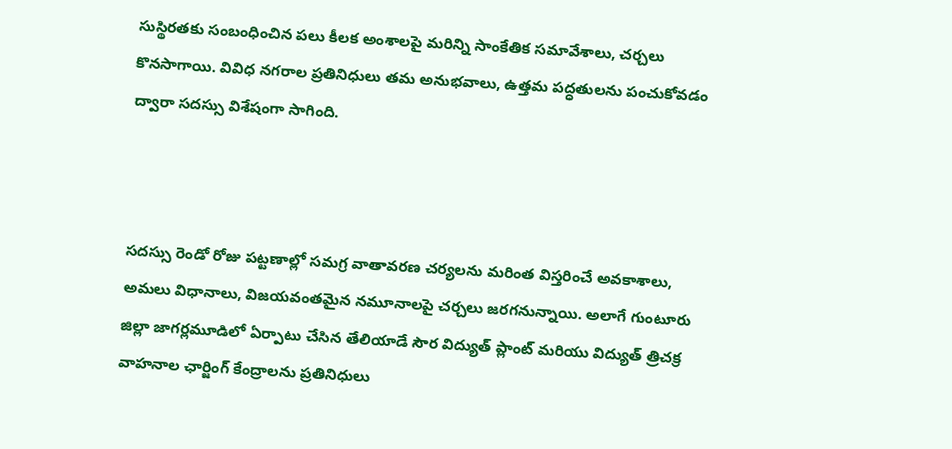సుస్థిరతకు సంబంధించిన పలు కీలక అంశాలపై మరిన్ని సాంకేతిక సమావేశాలు, చర్చలు కొనసాగాయి. వివిధ నగరాల ప్రతినిధులు తమ అనుభవాలు, ఉత్తమ పద్ధతులను పంచుకోవడం ద్వారా సదస్సు విశేషంగా సాగింది.



సదస్సు రెండో రోజు పట్టణాల్లో సమగ్ర వాతావరణ చర్యలను మరింత విస్తరించే అవకాశాలు, అమలు విధానాలు, విజయవంతమైన నమూనాలపై చర్చలు జరగనున్నాయి. అలాగే గుంటూరు జిల్లా జాగర్లమూడిలో ఏర్పాటు చేసిన తేలియాడే సౌర విద్యుత్ ప్లాంట్ మరియు విద్యుత్ త్రిచక్ర వాహనాల ఛార్జింగ్ కేంద్రాలను ప్రతినిధులు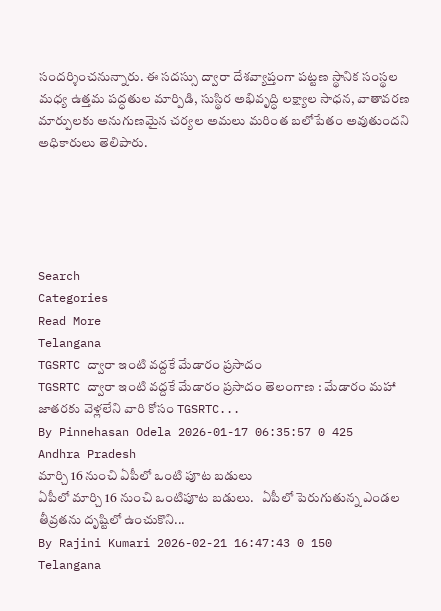సందర్శించనున్నారు. ఈ సదస్సు ద్వారా దేశవ్యాప్తంగా పట్టణ స్థానిక సంస్థల మధ్య ఉత్తమ పద్ధతుల మార్పిడి, సుస్థిర అభివృద్ధి లక్ష్యాల సాధన, వాతావరణ మార్పులకు అనుగుణమైన చర్యల అమలు మరింత బలోపేతం అవుతుందని అధికారులు తెలిపారు.





Search
Categories
Read More
Telangana
TGSRTC ద్వారా ఇంటి వద్దకే మేడారం ప్రసాదం
TGSRTC ద్వారా ఇంటి వద్దకే మేడారం ప్రసాదం తెలంగాణ : మేడారం మహా జాతరకు వెళ్లలేని వారి కోసం TGSRTC...
By Pinnehasan Odela 2026-01-17 06:35:57 0 425
Andhra Pradesh
మార్చి 16 నుంచి ఏపీలో ఒంటి పూట బడులు
ఏపీలో మార్చి 16 నుంచి ఒంటిపూట బడులు.   ఏపీలో పెరుగుతున్న ఎండల తీవ్రతను దృష్టిలో ఉంచుకొని...
By Rajini Kumari 2026-02-21 16:47:43 0 150
Telangana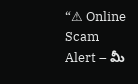“⚠ Online Scam Alert – మీ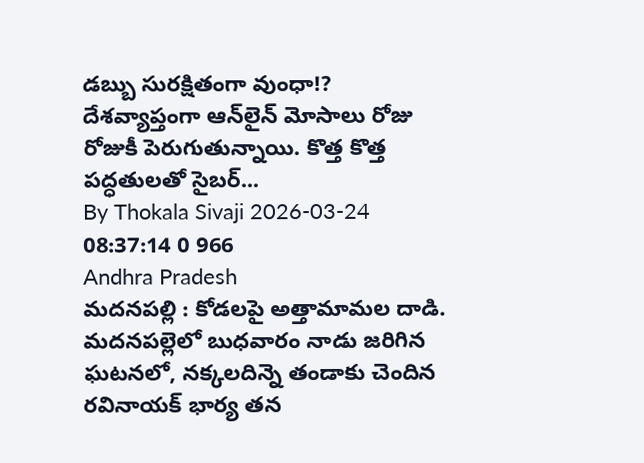డబ్బు సురక్షితంగా వుంధా!?
దేశవ్యాప్తంగా ఆన్‌లైన్ మోసాలు రోజు రోజుకీ పెరుగుతున్నాయి. కొత్త కొత్త పద్ధతులతో సైబర్...
By Thokala Sivaji 2026-03-24 08:37:14 0 966
Andhra Pradesh
మదనపల్లి : కోడలపై అత్తామామల దాడి.
మదనపల్లెలో బుధవారం నాడు జరిగిన ఘటనలో, నక్కలదిన్నె తండాకు చెందిన రవినాయక్ భార్య తన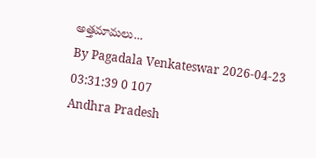అత్తమామలు...
By Pagadala Venkateswar 2026-04-23 03:31:39 0 107
Andhra Pradesh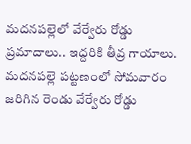మదనపల్లెలో వేర్వేరు రోడ్డు ప్రమాదాలు.. ఇద్దరికి తీవ్ర గాయాలు.
మదనపల్లె పట్టణంలో సోమవారం జరిగిన రెండు వేర్వేరు రోడ్డు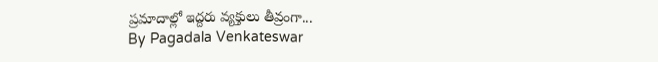ప్రమాదాల్లో ఇద్దరు వ్యక్తులు తీవ్రంగా...
By Pagadala Venkateswar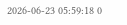2026-06-23 05:59:18 0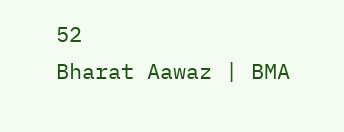52
Bharat Aawaz | BMA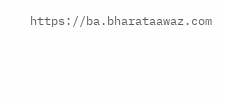https://ba.bharataawaz.com